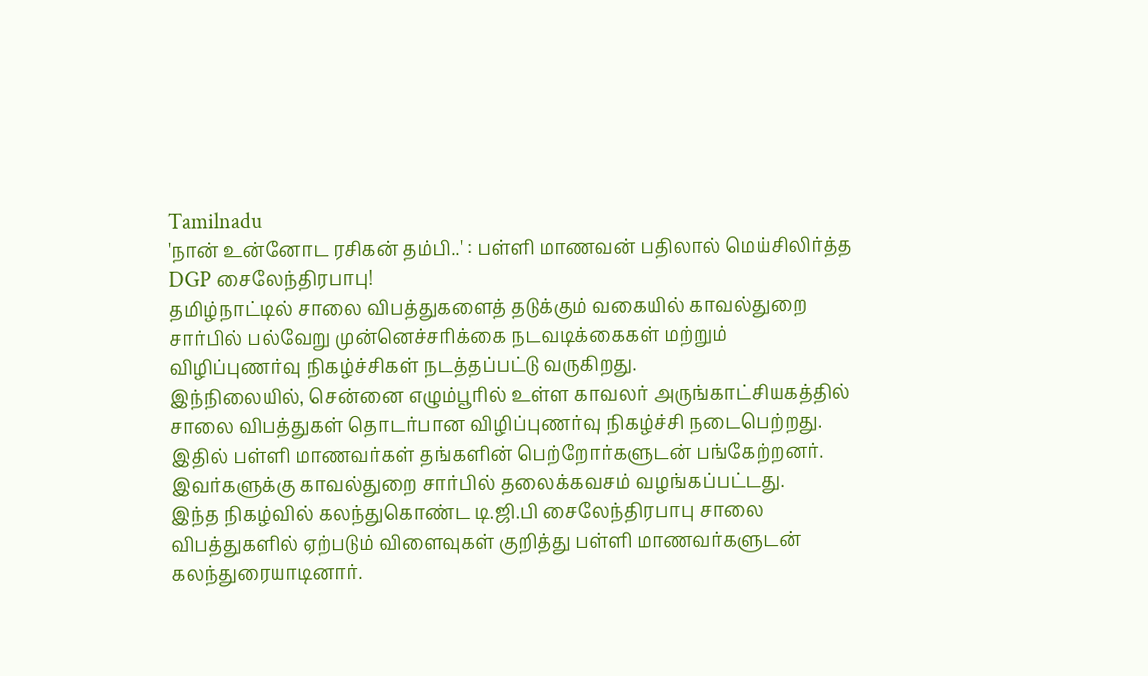Tamilnadu
'நான் உன்னோட ரசிகன் தம்பி..' : பள்ளி மாணவன் பதிலால் மெய்சிலிர்த்த DGP சைலேந்திரபாபு!
தமிழ்நாட்டில் சாலை விபத்துகளைத் தடுக்கும் வகையில் காவல்துறை சார்பில் பல்வேறு முன்னெச்சரிக்கை நடவடிக்கைகள் மற்றும் விழிப்புணர்வு நிகழ்ச்சிகள் நடத்தப்பட்டு வருகிறது.
இந்நிலையில், சென்னை எழும்பூரில் உள்ள காவலர் அருங்காட்சியகத்தில் சாலை விபத்துகள் தொடர்பான விழிப்புணர்வு நிகழ்ச்சி நடைபெற்றது. இதில் பள்ளி மாணவர்கள் தங்களின் பெற்றோர்களுடன் பங்கேற்றனர். இவர்களுக்கு காவல்துறை சார்பில் தலைக்கவசம் வழங்கப்பட்டது.
இந்த நிகழ்வில் கலந்துகொண்ட டி.ஜி.பி சைலேந்திரபாபு சாலை விபத்துகளில் ஏற்படும் விளைவுகள் குறித்து பள்ளி மாணவர்களுடன் கலந்துரையாடினார்.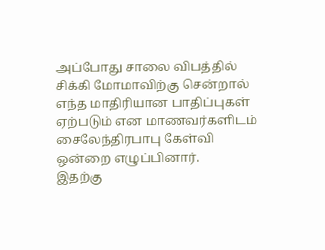அப்போது சாலை விபத்தில் சிக்கி மோமாவிற்கு சென்றால் எந்த மாதிரியான பாதிப்புகள் ஏற்படும் என மாணவர்களிடம் சைலேந்திரபாபு கேள்வி ஒன்றை எழுப்பினார்.
இதற்கு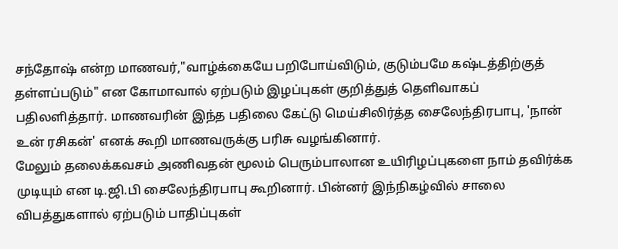சந்தோஷ் என்ற மாணவர்,"வாழ்க்கையே பறிபோய்விடும், குடும்பமே கஷ்டத்திற்குத் தள்ளப்படும்" என கோமாவால் ஏற்படும் இழப்புகள் குறித்துத் தெளிவாகப் பதிலளித்தார். மாணவரின் இந்த பதிலை கேட்டு மெய்சிலிர்த்த சைலேந்திரபாபு, 'நான் உன் ரசிகன்' எனக் கூறி மாணவருக்கு பரிசு வழங்கினார்.
மேலும் தலைக்கவசம் அணிவதன் மூலம் பெரும்பாலான உயிரிழப்புகளை நாம் தவிர்க்க முடியும் என டி.ஜி.பி சைலேந்திரபாபு கூறினார். பின்னர் இந்நிகழ்வில் சாலை விபத்துகளால் ஏற்படும் பாதிப்புகள்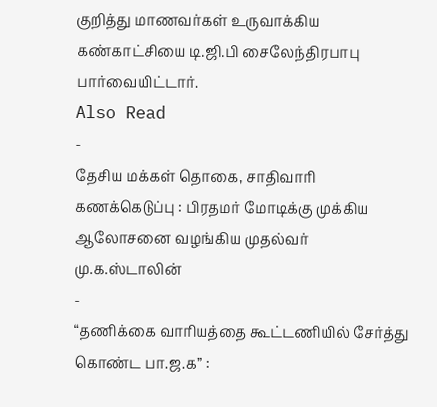குறித்து மாணவர்கள் உருவாக்கிய கண்காட்சியை டி.ஜி.பி சைலேந்திரபாபு பார்வையிட்டார்.
Also Read
-
தேசிய மக்கள் தொகை, சாதிவாரி கணக்கெடுப்பு : பிரதமர் மோடிக்கு முக்கிய ஆலோசனை வழங்கிய முதல்வர் மு.க.ஸ்டாலின்
-
“தணிக்கை வாரியத்தை கூட்டணியில் சேர்த்து கொண்ட பா.ஜ.க” :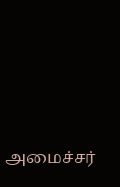அமைச்சர்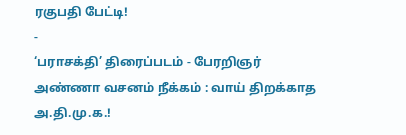ரகுபதி பேட்டி!
-
‘பராசக்தி’ திரைப்படம் - பேரறிஞர் அண்ணா வசனம் நீக்கம் : வாய் திறக்காத அ.தி.மு.க.!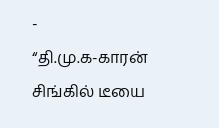-
“தி.மு.க-காரன் சிங்கில் டீயை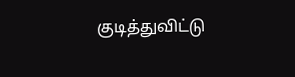குடித்துவிட்டு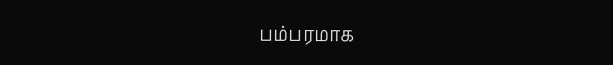பம்பரமாக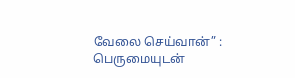வேலை செய்வான்” : பெருமையுடன்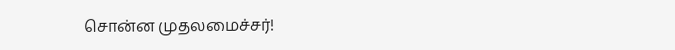சொன்ன முதலமைச்சர்!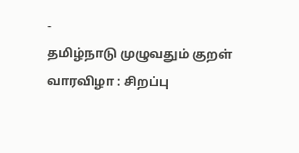-
தமிழ்நாடு முழுவதும் குறள் வாரவிழா : சிறப்பு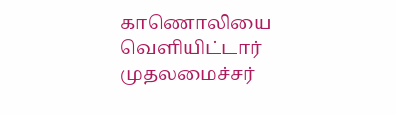காணொலியை வெளியிட்டார் முதலமைச்சர்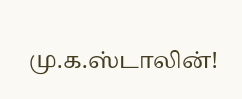மு.க.ஸ்டாலின்!